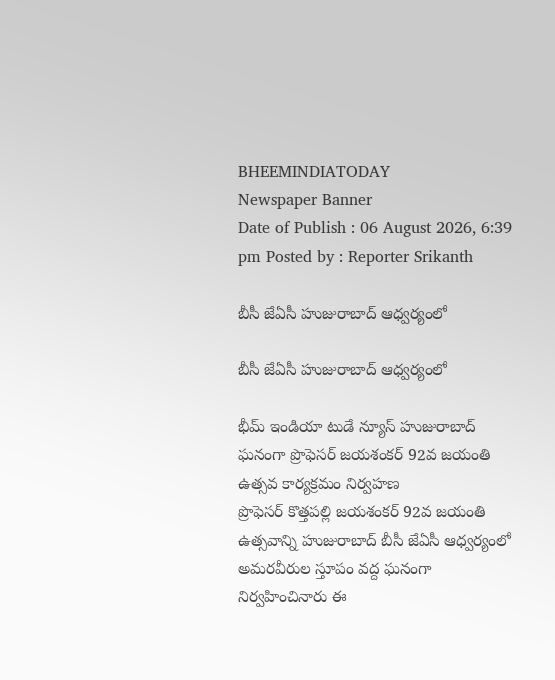BHEEMINDIATODAY
Newspaper Banner
Date of Publish : 06 August 2026, 6:39 pm Posted by : Reporter Srikanth

బీసీ జేఏసీ హుజురాబాద్ ఆధ్వర్యంలో

బీసీ జేఏసీ హుజురాబాద్ ఆధ్వర్యంలో

భీమ్ ఇండియా టుడే న్యూస్ హుజురాబాద్ ఘనంగా ప్రొఫెసర్ జయశంకర్ 92వ జయంతి ఉత్సవ కార్యక్రమం నిర్వహణ
ప్రొఫెసర్ కొత్తపల్లి జయశంకర్ 92వ జయంతి ఉత్సవాన్ని హుజురాబాద్ బీసీ జేఏసీ ఆధ్వర్యంలో అమరవీరుల స్తూపం వద్ద ఘనంగా నిర్వహించినారు ఈ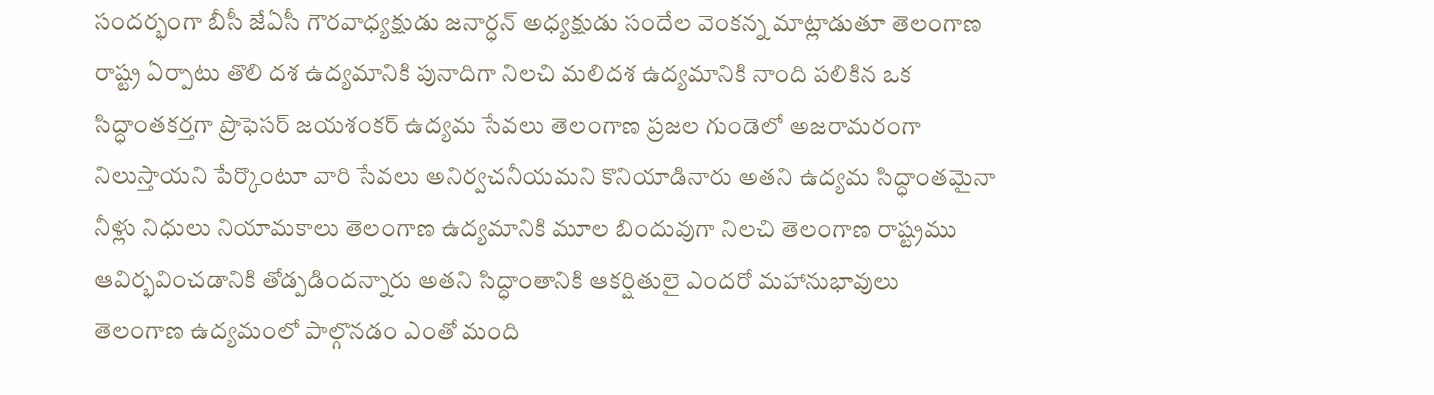సందర్భంగా బీసీ జేఏసీ గౌరవాధ్యక్షుడు జనార్ధన్ అధ్యక్షుడు సందేల వెంకన్న మాట్లాడుతూ తెలంగాణ రాష్ట్ర ఏర్పాటు తొలి దశ ఉద్యమానికి పునాదిగా నిలచి మలిదశ ఉద్యమానికి నాంది పలికిన ఒక సిద్ధాంతకర్తగా ప్రొఫెసర్ జయశంకర్ ఉద్యమ సేవలు తెలంగాణ ప్రజల గుండెలో అజరామరంగా నిలుస్తాయని పేర్కొంటూ వారి సేవలు అనిర్వచనీయమని కొనియాడినారు అతని ఉద్యమ సిద్ధాంతమైనా నీళ్లు నిధులు నియామకాలు తెలంగాణ ఉద్యమానికి మూల బిందువుగా నిలచి తెలంగాణ రాష్ట్రము ఆవిర్భవించడానికి తోడ్పడిందన్నారు అతని సిద్ధాంతానికి ఆకర్షితులై ఎందరో మహానుభావులు తెలంగాణ ఉద్యమంలో పాల్గొనడం ఎంతో మంది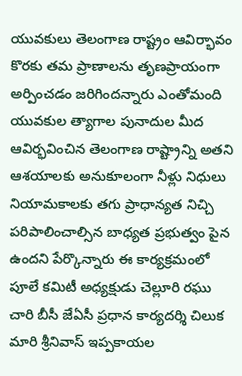యువకులు తెలంగాణ రాష్ట్రం ఆవిర్భావం కొరకు తమ ప్రాణాలను తృణప్రాయంగా అర్పించడం జరిగిందన్నారు ఎంతోమంది యువకుల త్యాగాల పునాదుల మీద ఆవిర్భవించిన తెలంగాణ రాష్ట్రాన్ని అతని ఆశయాలకు అనుకూలంగా నీళ్లు నిధులు నియామకాలకు తగు ప్రాధాన్యత నిచ్చి పరిపాలించాల్సిన బాధ్యత ప్రభుత్వం పైన ఉందని పేర్కొన్నారు ఈ కార్యక్రమంలో పూలే కమిటీ అధ్యక్షుడు చెల్లూరి రఘు చారి బీసీ జేఏసీ ప్రధాన కార్యదర్శి చిలుక మారి శ్రీనివాస్ ఇప్పకాయల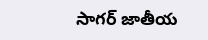సాగర్ జాతీయ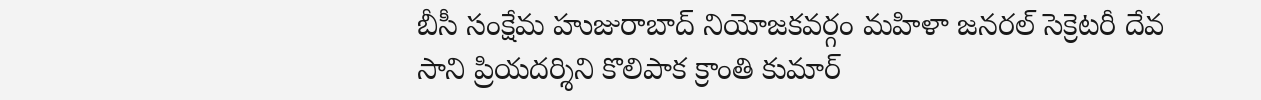బీసీ సంక్షేమ హుజురాబాద్ నియోజకవర్గం మహిళా జనరల్ సెక్రెటరీ దేవ సాని ప్రియదర్శిని కొలిపాక క్రాంతి కుమార్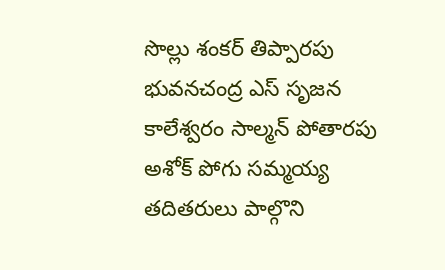సొల్లు శంకర్ తిప్పారపు భువనచంద్ర ఎస్ సృజన కాలేశ్వరం సాల్మన్ పోతారపు అశోక్ పోగు సమ్మయ్య తదితరులు పాల్గొని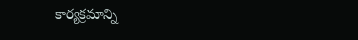కార్యక్రమాన్ని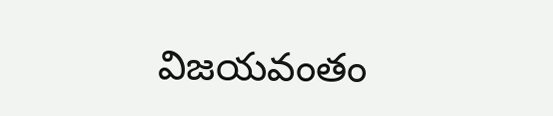విజయవంతం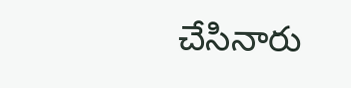చేసినారు